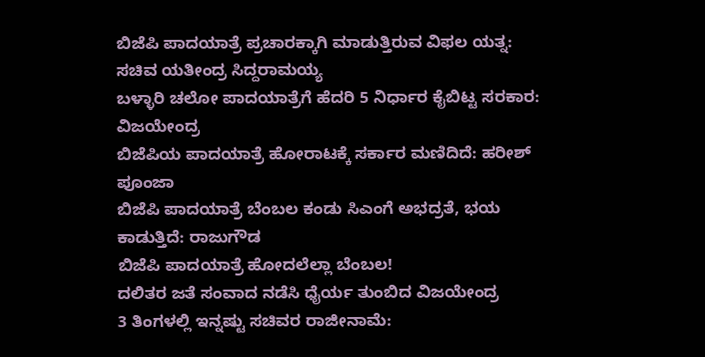ಬಿಜೆಪಿ ಪಾದಯಾತ್ರೆ ಪ್ರಚಾರಕ್ಕಾಗಿ ಮಾಡುತ್ತಿರುವ ವಿಫಲ ಯತ್ನ: ಸಚಿವ ಯತೀಂದ್ರ ಸಿದ್ದರಾಮಯ್ಯ
ಬಳ್ಳಾರಿ ಚಲೋ ಪಾದಯಾತ್ರೆಗೆ ಹೆದರಿ 5 ನಿರ್ಧಾರ ಕೈಬಿಟ್ಟ ಸರಕಾರ: ವಿಜಯೇಂದ್ರ
ಬಿಜೆಪಿಯ ಪಾದಯಾತ್ರೆ ಹೋರಾಟಕ್ಕೆ ಸರ್ಕಾರ ಮಣಿದಿದೆ: ಹರೀಶ್ ಪೂಂಜಾ
ಬಿಜೆಪಿ ಪಾದಯಾತ್ರೆ ಬೆಂಬಲ ಕಂಡು ಸಿಎಂಗೆ ಅಭದ್ರತೆ, ಭಯ ಕಾಡುತ್ತಿದೆ: ರಾಜುಗೌಡ
ಬಿಜೆಪಿ ಪಾದಯಾತ್ರೆ ಹೋದಲೆಲ್ಲಾ ಬೆಂಬಲ!
ದಲಿತರ ಜತೆ ಸಂವಾದ ನಡೆಸಿ ಧೈರ್ಯ ತುಂಬಿದ ವಿಜಯೇಂದ್ರ
3 ತಿಂಗಳಲ್ಲಿ ಇನ್ನಷ್ಟು ಸಚಿವರ ರಾಜೀನಾಮೆ: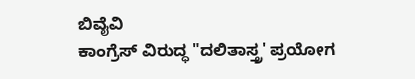ಬಿವೈವಿ
ಕಾಂಗ್ರೆಸ್ ವಿರುದ್ಧ "ದಲಿತಾಸ್ತ್ರ' ಪ್ರಯೋಗ